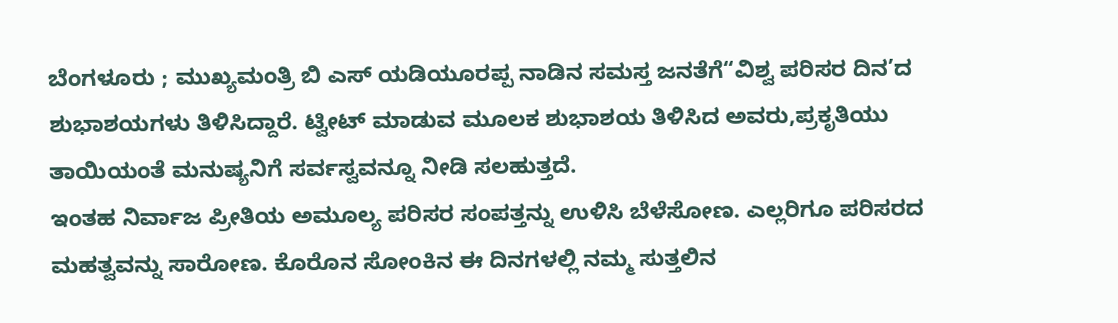ಬೆಂಗಳೂರು ; ಮುಖ್ಯಮಂತ್ರಿ ಬಿ ಎಸ್ ಯಡಿಯೂರಪ್ಪ ನಾಡಿನ ಸಮಸ್ತ ಜನತೆಗೆ“ವಿಶ್ವ ಪರಿಸರ ದಿನ’ದ ಶುಭಾಶಯಗಳು ತಿಳಿಸಿದ್ದಾರೆ. ಟ್ವೀಟ್ ಮಾಡುವ ಮೂಲಕ ಶುಭಾಶಯ ತಿಳಿಸಿದ ಅವರು,ಪ್ರಕೃತಿಯು ತಾಯಿಯಂತೆ ಮನುಷ್ಯನಿಗೆ ಸರ್ವಸ್ವವನ್ನೂ ನೀಡಿ ಸಲಹುತ್ತದೆ.
ಇಂತಹ ನಿರ್ವಾಜ ಪ್ರೀತಿಯ ಅಮೂಲ್ಯ ಪರಿಸರ ಸಂಪತ್ತನ್ನು ಉಳಿಸಿ ಬೆಳೆಸೋಣ. ಎಲ್ಲರಿಗೂ ಪರಿಸರದ ಮಹತ್ವವನ್ನು ಸಾರೋಣ. ಕೊರೊನ ಸೋಂಕಿನ ಈ ದಿನಗಳಲ್ಲಿ ನಮ್ಮ ಸುತ್ತಲಿನ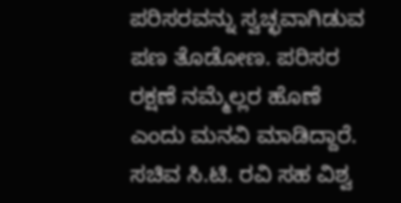ಪರಿಸರವನ್ನು ಸ್ವಚ್ಛವಾಗಿಡುವ ಪಣ ತೊಡೋಣ. ಪರಿಸರ ರಕ್ಷಣೆ ನಮ್ಮೆಲ್ಲರ ಹೊಣೆ ಎಂದು ಮನವಿ ಮಾಡಿದ್ದಾರೆ.
ಸಚಿವ ಸಿ.ಟಿ. ರವಿ ಸಹ ವಿಶ್ವ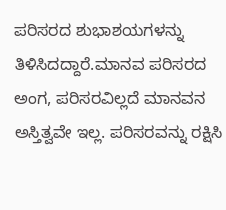ಪರಿಸರದ ಶುಭಾಶಯಗಳನ್ನು ತಿಳಿಸಿದದ್ದಾರೆ.ಮಾನವ ಪರಿಸರದ ಅಂಗ, ಪರಿಸರವಿಲ್ಲದೆ ಮಾನವನ ಅಸ್ತಿತ್ವವೇ ಇಲ್ಲ. ಪರಿಸರವನ್ನು ರಕ್ಷಿಸಿ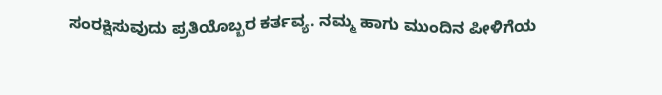ಸಂರಕ್ಷಿಸುವುದು ಪ್ರತಿಯೊಬ್ಬರ ಕರ್ತವ್ಯ. ನಮ್ಮ ಹಾಗು ಮುಂದಿನ ಪೀಳಿಗೆಯ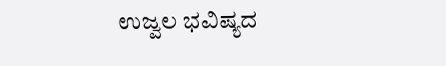ಉಜ್ವಲ ಭವಿಷ್ಯದ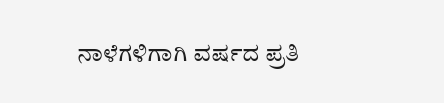ನಾಳೆಗಳಿಗಾಗಿ ವರ್ಷದ ಪ್ರತಿ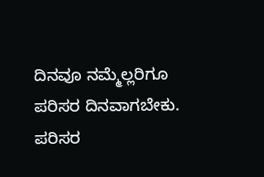ದಿನವೂ ನಮ್ಮೆಲ್ಲರಿಗೂ ಪರಿಸರ ದಿನವಾಗಬೇಕು. ಪರಿಸರ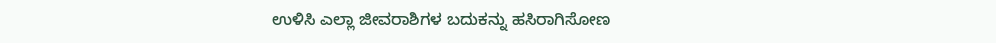ಉಳಿಸಿ ಎಲ್ಲಾ ಜೀವರಾಶಿಗಳ ಬದುಕನ್ನು ಹಸಿರಾಗಿಸೋಣ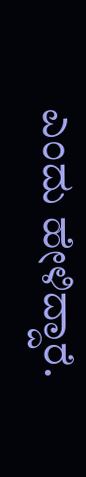ಎಂದು ಹೇಳಿದ್ದಾರೆ.